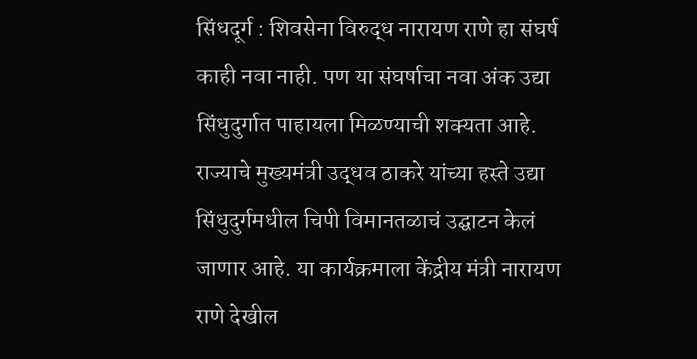सिंधदूर्ग : शिवसेना विरुद्ध नारायण राणे हा संघर्ष काही नवा नाही. पण या संघर्षाचा नवा अंक उद्या सिंधुदुर्गात पाहायला मिळण्याची शक्यता आहे. राज्याचे मुख्यमंत्री उद्धव ठाकरे यांच्या हस्ते उद्या सिंधुदुर्गमधील चिपी विमानतळाचं उद्घाटन केलं जाणार आहे. या कार्यक्रमाला केंद्रीय मंत्री नारायण राणे देखील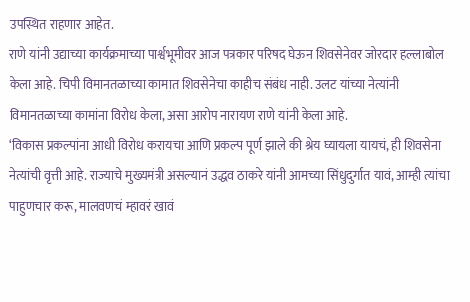उपस्थित राहणार आहेत.
राणे यांनी उद्याच्या कार्यक्रमाच्या पार्श्वभूमीवर आज पत्रकार परिषद घेऊन शिवसेनेवर जोरदार हल्लाबोल केला आहे. चिपी विमानतळाच्या कामात शिवसेनेचा काहीच संबंध नाही. उलट यांच्या नेत्यांनी विमानतळाच्या कामांना विरोध केला, असा आरोप नारायण राणे यांनी केला आहे.
‘विकास प्रकल्पांना आधी विरोध करायचा आणि प्रकल्प पूर्ण झाले की श्रेय घ्यायला यायचं, ही शिवसेना नेत्यांची वृत्ती आहे. राज्याचे मुख्यमंत्री असल्यानं उद्धव ठाकरे यांनी आमच्या सिंधुदुर्गात यावं, आम्ही त्यांचा पाहुणचार करू, मालवणचं म्हावरं खावं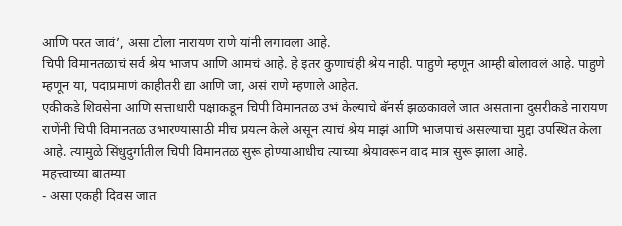आणि परत जावं’, असा टोला नारायण राणे यांनी लगावला आहे.
चिपी विमानतळाचं सर्व श्रेय भाजप आणि आमचं आहे. हे इतर कुणाचंही श्रेय नाही. पाहुणे म्हणून आम्ही बोलावलं आहे. पाहुणे म्हणून या, पदाप्रमाणं काहीतरी द्या आणि जा, असं राणे म्हणाले आहेत.
एकीकडे शिवसेना आणि सत्ताधारी पक्षाकडून चिपी विमानतळ उभं केल्याचे बॅनर्स झळकावले जात असताना दुसरीकडे नारायण राणेंनी चिपी विमानतळ उभारण्यासाठी मीच प्रयत्न केले असून त्याचं श्रेय माझं आणि भाजपाचं असल्याचा मुद्दा उपस्थित केला आहे. त्यामुळे सिंधुदुर्गातील चिपी विमानतळ सुरू होण्याआधीच त्याच्या श्रेयावरून वाद मात्र सुरू झाला आहे.
महत्त्वाच्या बातम्या
- असा एकही दिवस जात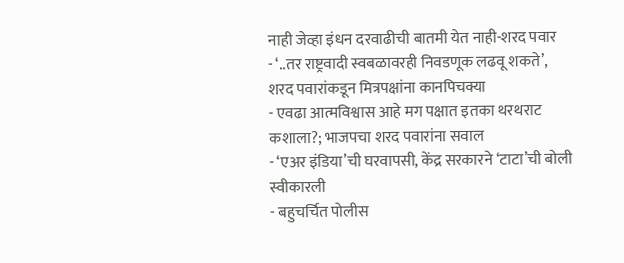नाही जेव्हा इंधन दरवाढीची बातमी येत नाही-शरद पवार
- ‘..तर राष्ट्रवादी स्वबळावरही निवडणूक लढवू शकते’, शरद पवारांकडून मित्रपक्षांना कानपिचक्या
- एवढा आत्मविश्वास आहे मग पक्षात इतका थरथराट कशाला?; भाजपचा शरद पवारांना सवाल
- ‘एअर इंडिया’ची घरवापसी, केंद्र सरकारने ‘टाटा’ची बोली स्वीकारली
- बहुचर्चित पोलीस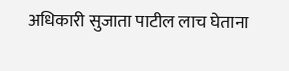अधिकारी सुजाता पाटील लाच घेताना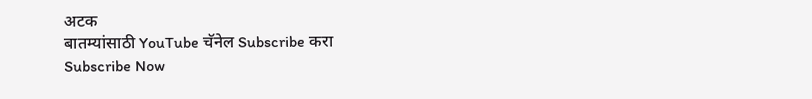अटक
बातम्यांसाठी YouTube चॅनेल Subscribe करा
Subscribe Now